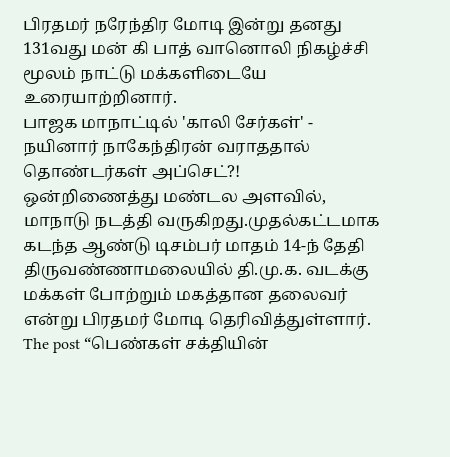பிரதமர் நரேந்திர மோடி இன்று தனது 131வது மன் கி பாத் வானொலி நிகழ்ச்சி மூலம் நாட்டு மக்களிடையே உரையாற்றினார்.
பாஜக மாநாட்டில் 'காலி சேர்கள்' - நயினார் நாகேந்திரன் வராததால் தொண்டர்கள் அப்செட்?!
ஒன்றிணைத்து மண்டல அளவில், மாநாடு நடத்தி வருகிறது.முதல்கட்டமாக கடந்த ஆண்டு டிசம்பர் மாதம் 14-ந் தேதி திருவண்ணாமலையில் தி.மு.க. வடக்கு
மக்கள் போற்றும் மகத்தான தலைவர் என்று பிரதமர் மோடி தெரிவித்துள்ளார். The post “பெண்கள் சக்தியின்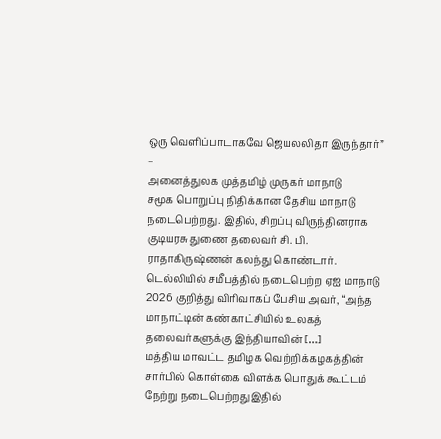ஒரு வெளிப்பாடாகவே ஜெயலலிதா இருந்தார்” –
அனைத்துலக முத்தமிழ் முருகர் மாநாடு
சமூக பொறுப்பு நிதிக்கான தேசிய மாநாடு நடைபெற்றது. இதில், சிறப்பு விருந்தினராக குடியரசு துணை தலைவர் சி. பி. ராதாகிருஷ்ணன் கலந்து கொண்டார்.
டெல்லியில் சமீபத்தில் நடைபெற்ற ஏஐ மாநாடு 2026 குறித்து விரிவாகப் பேசிய அவர், “அந்த மாநாட்டின் கண்காட்சியில் உலகத் தலைவர்களுக்கு இந்தியாவின் […]
மத்திய மாவட்ட தமிழக வெற்றிக்கழகத்தின் சார்பில் கொள்கை விளக்க பொதுக் கூட்டம் நேற்று நடைபெற்றதுஇதில்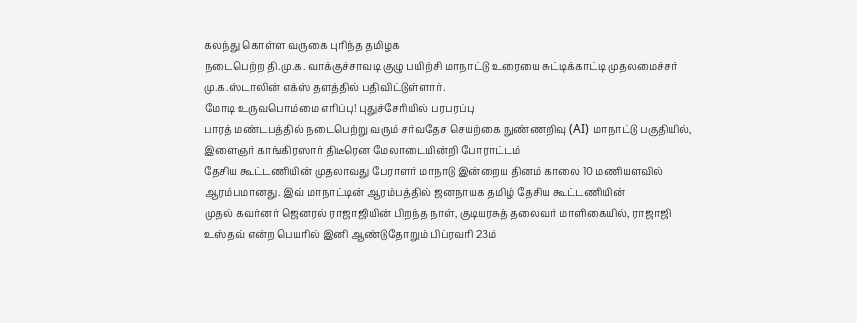கலந்து கொள்ள வருகை புரிந்த தமிழக
நடைபெற்ற தி.மு.க. வாக்குச்சாவடி குழு பயிற்சி மாநாட்டு உரையை சுட்டிக்காட்டி முதலமைச்சர் மு.க.ஸ்டாலின் எக்ஸ் தளத்தில் பதிவிட்டுள்ளார்.
மோடி உருவபொம்மை எரிப்பு! புதுச்சேரியில் பரபரப்பு
பாரத் மண்டபத்தில் நடைபெற்று வரும் சர்வதேச செயற்கை நுண்ணறிவு (AI) மாநாட்டு பகுதியில், இளைஞர் காங்கிரஸார் திடீரென மேலாடையின்றி போராட்டம்
தேசிய கூட்டணியின் முதலாவது பேராளர் மாநாடு இன்றைய தினம் காலை 10 மணியளவில் ஆரம்பமானது. இவ் மாநாட்டின் ஆரம்பத்தில் ஜனநாயக தமிழ் தேசிய கூட்டணியின்
முதல் கவர்னர் ஜெனரல் ராஜாஜியின் பிறந்த நாள், குடியரசுத் தலைவர் மாளிகையில், ராஜாஜி உஸ்தவ் என்ற பெயரில் இனி ஆண்டுதோறும் பிப்ரவரி 23ம்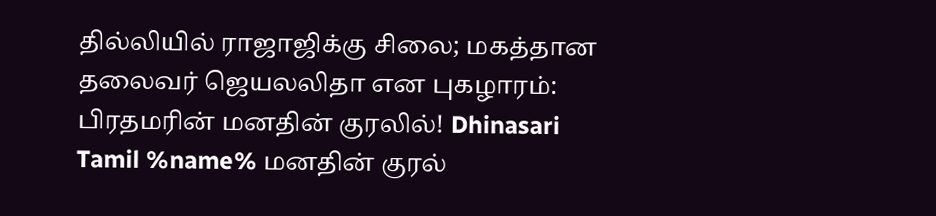தில்லியில் ராஜாஜிக்கு சிலை; மகத்தான தலைவர் ஜெயலலிதா என புகழாரம்: பிரதமரின் மனதின் குரலில்! Dhinasari Tamil %name% மனதின் குரல்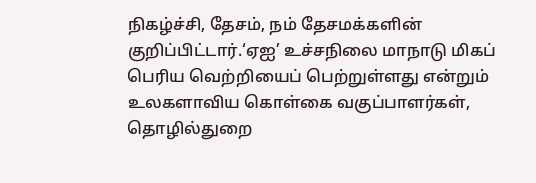நிகழ்ச்சி, தேசம், நம் தேசமக்களின்
குறிப்பிட்டார்.‘ஏஐ’ உச்சநிலை மாநாடு மிகப் பெரிய வெற்றியைப் பெற்றுள்ளது என்றும் உலகளாவிய கொள்கை வகுப்பாளர்கள், தொழில்துறை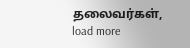தலைவர்கள்,
load more